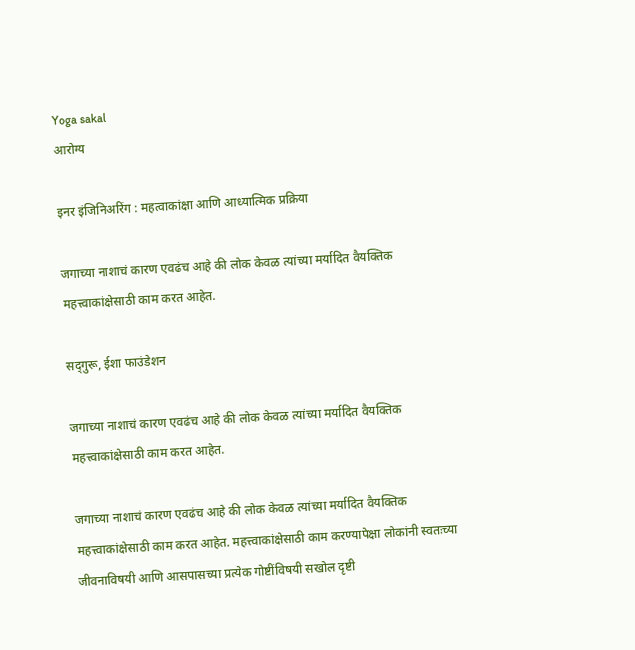Yoga sakal
आरोग्य

इनर इंजिनिअरिंग : महत्वाकांक्षा आणि आध्यात्मिक प्रक्रिया

जगाच्या नाशाचं कारण एवढंच आहे की लोक केवळ त्यांच्या मर्यादित वैयक्तिक महत्त्वाकांक्षेसाठी काम करत आहेत.

सद्‌गुरू, ईशा फाउंडेशन

जगाच्या नाशाचं कारण एवढंच आहे की लोक केवळ त्यांच्या मर्यादित वैयक्तिक महत्त्वाकांक्षेसाठी काम करत आहेत.

जगाच्या नाशाचं कारण एवढंच आहे की लोक केवळ त्यांच्या मर्यादित वैयक्तिक महत्त्वाकांक्षेसाठी काम करत आहेत. महत्त्वाकांक्षेसाठी काम करण्यापेक्षा लोकांनी स्वतःच्या जीवनाविषयी आणि आसपासच्या प्रत्येक गोष्टींविषयी सखोल दृष्टी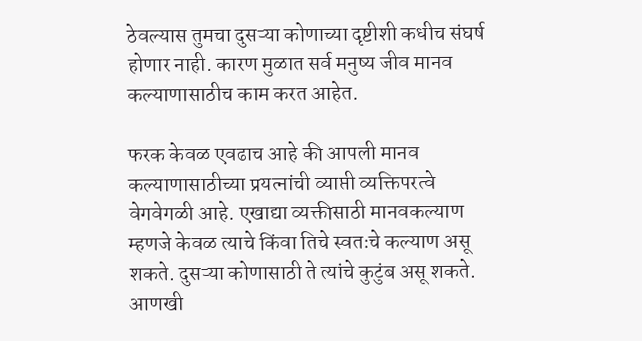ठेवल्यास तुमचा दुसऱ्या कोणाच्या दृष्टीशी कधीच संघर्ष होणार नाही. कारण मुळात सर्व मनुष्य जीव मानव कल्याणासाठीच काम करत आहेत.

फरक केवळ एवढाच आहे की आपली मानव कल्याणासाठीच्या प्रयत्नांची व्याप्ती व्यक्तिपरत्वे वेगवेगळी आहे. एखाद्या व्यक्तीसाठी मानवकल्याण म्हणजे केवळ त्याचे किंवा तिचे स्वतःचे कल्याण असू शकते. दुसऱ्या कोणासाठी ते त्यांचे कुटुंब असू शकते. आणखी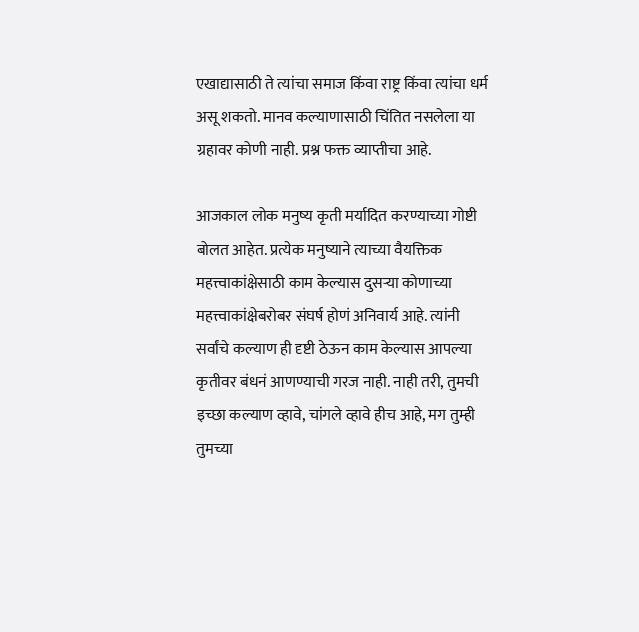एखाद्यासाठी ते त्यांचा समाज किंवा राष्ट्र किंवा त्यांचा धर्म असू शकतो. मानव कल्याणासाठी चिंतित नसलेला या ग्रहावर कोणी नाही. प्रश्न फक्त व्याप्तीचा आहे.

आजकाल लोक मनुष्य कृती मर्यादित करण्याच्या गोष्टी बोलत आहेत. प्रत्येक मनुष्याने त्याच्या वैयक्तिक महत्त्वाकांक्षेसाठी काम केल्यास दुसऱ्या कोणाच्या महत्त्वाकांक्षेबरोबर संघर्ष होणं अनिवार्य आहे. त्यांनी सर्वांचे कल्याण ही दृष्टी ठेऊन काम केल्यास आपल्या कृतीवर बंधनं आणण्याची गरज नाही. नाही तरी, तुमची इच्छा कल्याण व्हावे, चांगले व्हावे हीच आहे, मग तुम्ही तुमच्या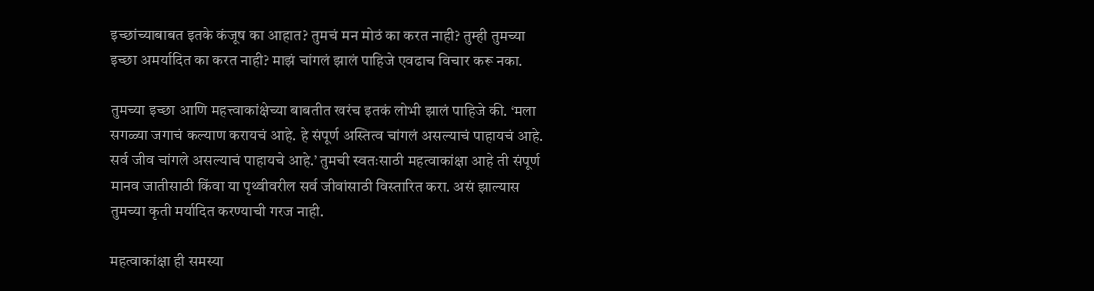इच्छांच्याबाबत इतके कंजूष का आहात? तुमचं मन मोठं का करत नाही? तुम्ही तुमच्या इच्छा अमर्यादित का करत नाही? माझं चांगलं झालं पाहिजे एवढाच विचार करू नका.

तुमच्या इच्छा आणि महत्त्वाकांक्षेच्या बाबतीत खरंच इतकं लोभी झालं पाहिजे की. ‘मला सगळ्या जगाचं कल्याण करायचं आहे. हे संपूर्ण अस्तित्व चांगलं असल्याचं पाहायचं आहे. सर्व जीव चांगले असल्याचं पाहायचे आहे.’ तुमची स्वतःसाठी महत्वाकांक्षा आहे ती संपूर्ण मानव जातीसाठी किंवा या पृथ्वीवरील सर्व जीवांसाठी विस्तारित करा. असं झाल्यास तुमच्या कृती मर्यादित करण्याची गरज नाही.

महत्वाकांक्षा ही समस्या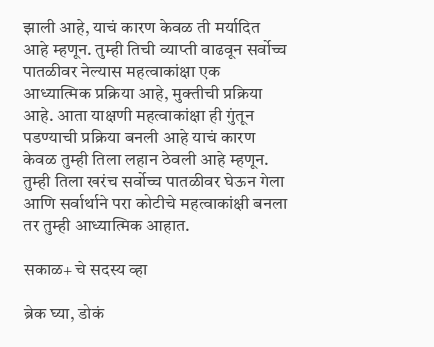झाली आहे, याचं कारण केवळ ती मर्यादित आहे म्हणून. तुम्ही तिची व्याप्ती वाढवून सर्वोच्च पातळीवर नेल्यास महत्वाकांक्षा एक आध्यात्मिक प्रक्रिया आहे, मुक्तीची प्रक्रिया आहे. आता याक्षणी महत्वाकांक्षा ही गुंतून पडण्याची प्रक्रिया बनली आहे याचं कारण केवळ तुम्ही तिला लहान ठेवली आहे म्हणून. तुम्ही तिला खरंच सर्वोच्च पातळीवर घेऊन गेला आणि सर्वार्थाने परा कोटीचे महत्वाकांक्षी बनला तर तुम्ही आध्यात्मिक आहात.

सकाळ+ चे सदस्य व्हा

ब्रेक घ्या, डोकं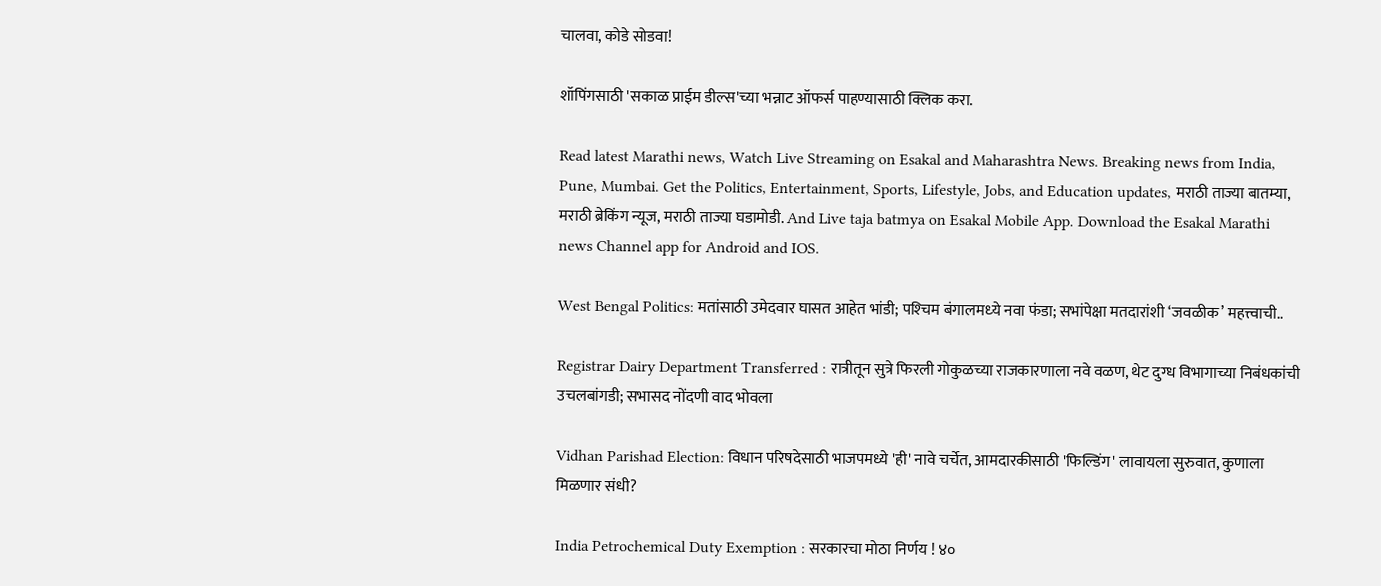चालवा, कोडे सोडवा!

शॉपिंगसाठी 'सकाळ प्राईम डील्स'च्या भन्नाट ऑफर्स पाहण्यासाठी क्लिक करा.

Read latest Marathi news, Watch Live Streaming on Esakal and Maharashtra News. Breaking news from India, Pune, Mumbai. Get the Politics, Entertainment, Sports, Lifestyle, Jobs, and Education updates, मराठी ताज्या बातम्या, मराठी ब्रेकिंग न्यूज, मराठी ताज्या घडामोडी. And Live taja batmya on Esakal Mobile App. Download the Esakal Marathi news Channel app for Android and IOS.

West Bengal Politics: मतांसाठी उमेदवार घासत आहेत भांडी; पश्‍चिम बंगालमध्‍ये नवा फंडा; सभांपेक्षा मतदारांशी ‘जवळीक’ महत्त्वाची..

Registrar Dairy Department Transferred : रात्रीतून सुत्रे फिरली गोकुळच्या राजकारणाला नवे वळण, थेट दुग्ध विभागाच्या निबंधकांची उचलबांगडी; सभासद नोंदणी वाद भोवला

Vidhan Parishad Election: विधान परिषदेसाठी भाजपमध्ये 'ही' नावे चर्चेत, आमदारकीसाठी 'फिल्डिंग' लावायला सुरुवात, कुणाला मिळणार संधी?

India Petrochemical Duty Exemption : सरकारचा मोठा निर्णय ! ४०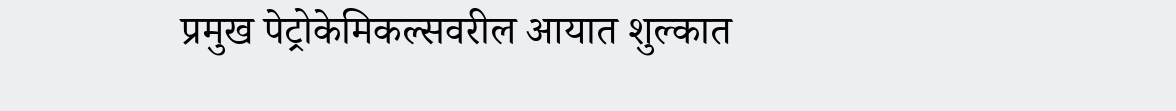प्रमुख पेट्रोकेमिकल्सवरील आयात शुल्कात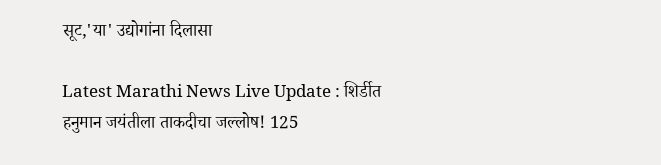सूट,'या' उद्योगांना दिलासा

Latest Marathi News Live Update : शिर्डीत हनुमान जयंतीला ताकदीचा जल्लोष! 125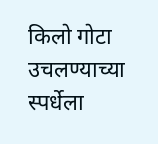किलो गोटा उचलण्याच्या स्पर्धेला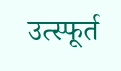उत्स्फूर्त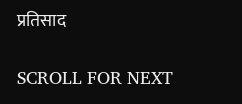प्रतिसाद

SCROLL FOR NEXT